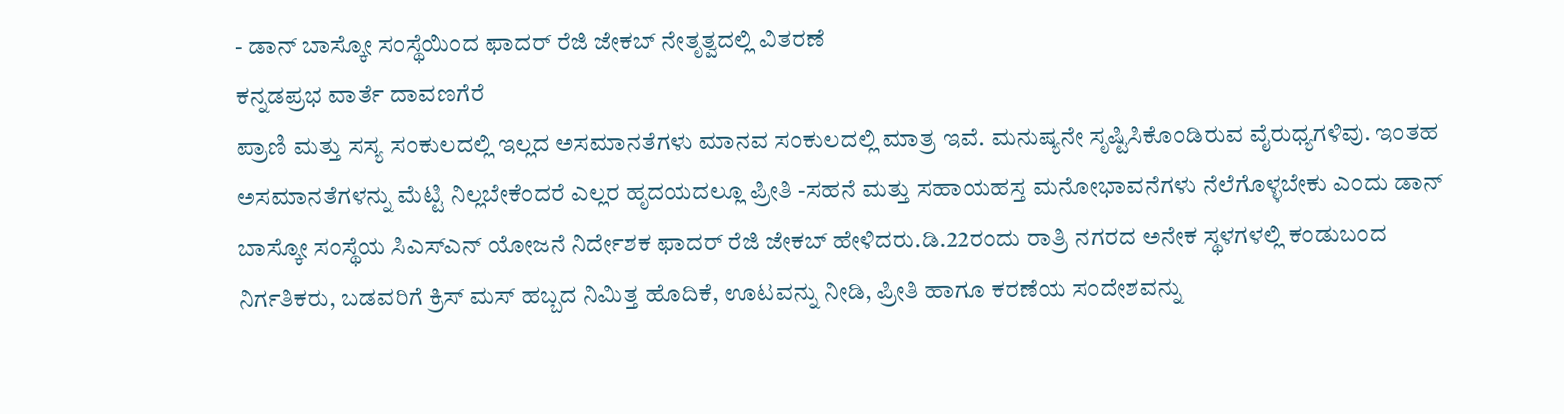- ಡಾನ್ ಬಾಸ್ಕೋ ಸಂಸ್ಥೆಯಿಂದ ಫಾದರ್ ರೆಜಿ ಜೇಕಬ್ ನೇತೃತ್ವದಲ್ಲಿ ವಿತರಣೆ
ಕನ್ನಡಪ್ರಭ ವಾರ್ತೆ ದಾವಣಗೆರೆ
ಪ್ರಾಣಿ ಮತ್ತು ಸಸ್ಯ ಸಂಕುಲದಲ್ಲಿ ಇಲ್ಲದ ಅಸಮಾನತೆಗಳು ಮಾನವ ಸಂಕುಲದಲ್ಲಿ ಮಾತ್ರ ಇವೆ. ಮನುಷ್ಯನೇ ಸೃಷ್ಟಿಸಿಕೊಂಡಿರುವ ವೈರುಧ್ಯಗಳಿವು. ಇಂತಹ ಅಸಮಾನತೆಗಳನ್ನು ಮೆಟ್ಟಿ ನಿಲ್ಲಬೇಕೆಂದರೆ ಎಲ್ಲರ ಹೃದಯದಲ್ಲೂ ಪ್ರೀತಿ -ಸಹನೆ ಮತ್ತು ಸಹಾಯಹಸ್ತ ಮನೋಭಾವನೆಗಳು ನೆಲೆಗೊಳ್ಳಬೇಕು ಎಂದು ಡಾನ್ ಬಾಸ್ಕೋ ಸಂಸ್ಥೆಯ ಸಿಎಸ್ಎನ್ ಯೋಜನೆ ನಿರ್ದೇಶಕ ಫಾದರ್ ರೆಜಿ ಜೇಕಬ್ ಹೇಳಿದರು.ಡಿ.22ರಂದು ರಾತ್ರಿ ನಗರದ ಅನೇಕ ಸ್ಥಳಗಳಲ್ಲಿ ಕಂಡುಬಂದ ನಿರ್ಗತಿಕರು, ಬಡವರಿಗೆ ಕ್ರಿಸ್ ಮಸ್ ಹಬ್ಬದ ನಿಮಿತ್ತ ಹೊದಿಕೆ, ಊಟವನ್ನು ನೀಡಿ, ಪ್ರೀತಿ ಹಾಗೂ ಕರಣೆಯ ಸಂದೇಶವನ್ನು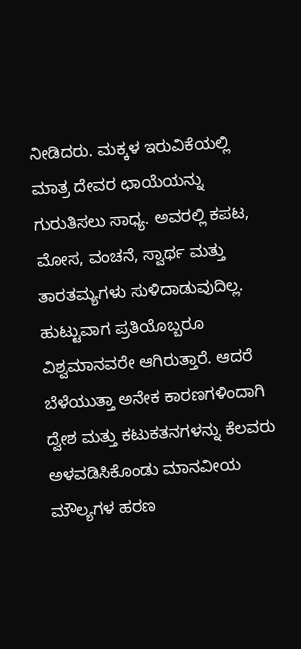ನೀಡಿದರು. ಮಕ್ಕಳ ಇರುವಿಕೆಯಲ್ಲಿ ಮಾತ್ರ ದೇವರ ಛಾಯೆಯನ್ನು ಗುರುತಿಸಲು ಸಾಧ್ಯ. ಅವರಲ್ಲಿ ಕಪಟ, ಮೋಸ, ವಂಚನೆ, ಸ್ವಾರ್ಥ ಮತ್ತು ತಾರತಮ್ಯಗಳು ಸುಳಿದಾಡುವುದಿಲ್ಲ. ಹುಟ್ಟುವಾಗ ಪ್ರತಿಯೊಬ್ಬರೂ ವಿಶ್ವಮಾನವರೇ ಆಗಿರುತ್ತಾರೆ. ಆದರೆ ಬೆಳೆಯುತ್ತಾ ಅನೇಕ ಕಾರಣಗಳಿಂದಾಗಿ ದ್ವೇಶ ಮತ್ತು ಕಟುಕತನಗಳನ್ನು ಕೆಲವರು ಅಳವಡಿಸಿಕೊಂಡು ಮಾನವೀಯ ಮೌಲ್ಯಗಳ ಹರಣ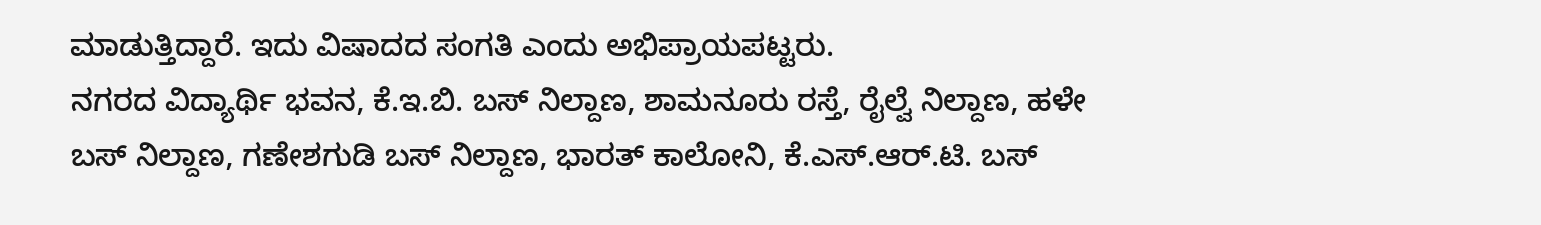ಮಾಡುತ್ತಿದ್ದಾರೆ. ಇದು ವಿಷಾದದ ಸಂಗತಿ ಎಂದು ಅಭಿಪ್ರಾಯಪಟ್ಟರು.
ನಗರದ ವಿದ್ಯಾರ್ಥಿ ಭವನ, ಕೆ.ಇ.ಬಿ. ಬಸ್ ನಿಲ್ದಾಣ, ಶಾಮನೂರು ರಸ್ತೆ, ರೈಲ್ವೆ ನಿಲ್ದಾಣ, ಹಳೇ ಬಸ್ ನಿಲ್ದಾಣ, ಗಣೇಶಗುಡಿ ಬಸ್ ನಿಲ್ದಾಣ, ಭಾರತ್ ಕಾಲೋನಿ, ಕೆ.ಎಸ್.ಆರ್.ಟಿ. ಬಸ್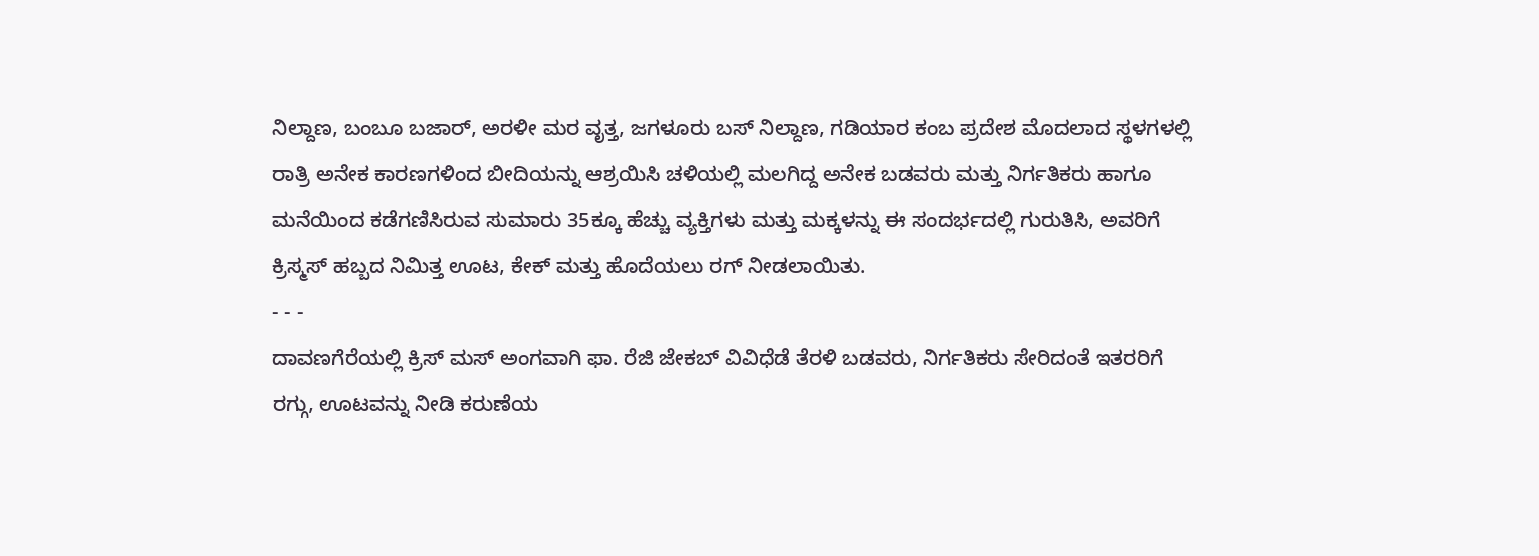ನಿಲ್ದಾಣ, ಬಂಬೂ ಬಜಾರ್, ಅರಳೀ ಮರ ವೃತ್ತ, ಜಗಳೂರು ಬಸ್ ನಿಲ್ದಾಣ, ಗಡಿಯಾರ ಕಂಬ ಪ್ರದೇಶ ಮೊದಲಾದ ಸ್ಥಳಗಳಲ್ಲಿ ರಾತ್ರಿ ಅನೇಕ ಕಾರಣಗಳಿಂದ ಬೀದಿಯನ್ನು ಆಶ್ರಯಿಸಿ ಚಳಿಯಲ್ಲಿ ಮಲಗಿದ್ದ ಅನೇಕ ಬಡವರು ಮತ್ತು ನಿರ್ಗತಿಕರು ಹಾಗೂ ಮನೆಯಿಂದ ಕಡೆಗಣಿಸಿರುವ ಸುಮಾರು 35ಕ್ಕೂ ಹೆಚ್ಚು ವ್ಯಕ್ತಿಗಳು ಮತ್ತು ಮಕ್ಕಳನ್ನು ಈ ಸಂದರ್ಭದಲ್ಲಿ ಗುರುತಿಸಿ, ಅವರಿಗೆ ಕ್ರಿಸ್ಮಸ್ ಹಬ್ಬದ ನಿಮಿತ್ತ ಊಟ, ಕೇಕ್ ಮತ್ತು ಹೊದೆಯಲು ರಗ್ ನೀಡಲಾಯಿತು.
- - -
ದಾವಣಗೆರೆಯಲ್ಲಿ ಕ್ರಿಸ್ ಮಸ್ ಅಂಗವಾಗಿ ಫಾ. ರೆಜಿ ಜೇಕಬ್ ವಿವಿಧೆಡೆ ತೆರಳಿ ಬಡವರು, ನಿರ್ಗತಿಕರು ಸೇರಿದಂತೆ ಇತರರಿಗೆ ರಗ್ಗು, ಊಟವನ್ನು ನೀಡಿ ಕರುಣೆಯ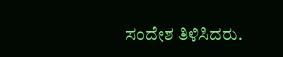ಸಂದೇಶ ತಿಳಿಸಿದರು.